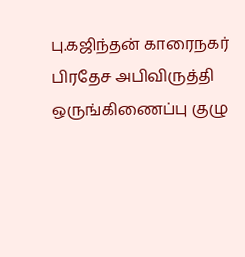பு.கஜிந்தன் காரைநகர் பிரதேச அபிவிருத்தி ஒருங்கிணைப்பு குழு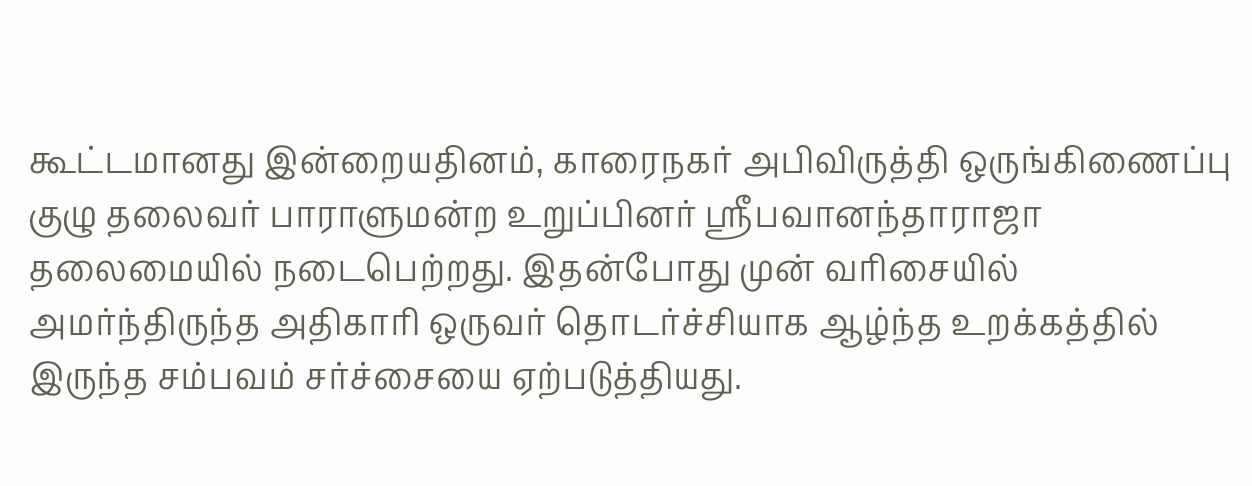கூட்டமானது இன்றையதினம், காரைநகர் அபிவிருத்தி ஒருங்கிணைப்பு குழு தலைவர் பாராளுமன்ற உறுப்பினர் ஸ்ரீபவானந்தாராஜா தலைமையில் நடைபெற்றது. இதன்போது முன் வரிசையில் அமர்ந்திருந்த அதிகாரி ஒருவர் தொடர்ச்சியாக ஆழ்ந்த உறக்கத்தில் இருந்த சம்பவம் சர்ச்சையை ஏற்படுத்தியது.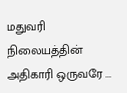மதுவரி நிலையத்தின் அதிகாரி ஒருவரே ...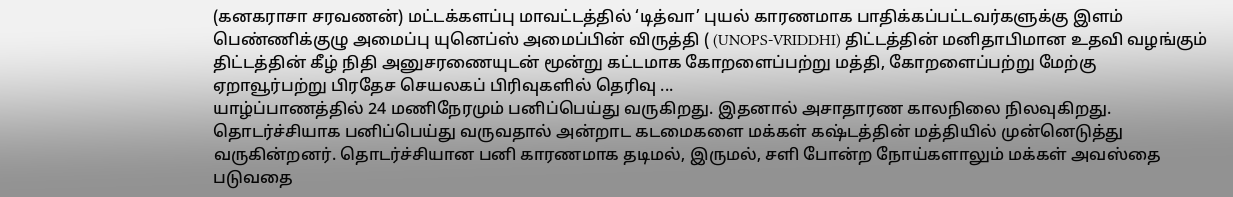(கனகராசா சரவணன்) மட்டக்களப்பு மாவட்டத்தில் ‘டித்வா’ புயல் காரணமாக பாதிக்கப்பட்டவர்களுக்கு இளம் பெண்ணிக்குழு அமைப்பு யுனெப்ஸ் அமைப்பின் விருத்தி ( (UNOPS-VRIDDHI) திட்டத்தின் மனிதாபிமான உதவி வழங்கும் திட்டத்தின் கீழ் நிதி அனுசரணையுடன் மூன்று கட்டமாக கோறளைப்பற்று மத்தி, கோறளைப்பற்று மேற்கு ஏறாவூர்பற்று பிரதேச செயலகப் பிரிவுகளில் தெரிவு ...
யாழ்ப்பாணத்தில் 24 மணிநேரமும் பனிப்பெய்து வருகிறது. இதனால் அசாதாரண காலநிலை நிலவுகிறது. தொடர்ச்சியாக பனிப்பெய்து வருவதால் அன்றாட கடமைகளை மக்கள் கஷ்டத்தின் மத்தியில் முன்னெடுத்து வருகின்றனர். தொடர்ச்சியான பனி காரணமாக தடிமல், இருமல், சளி போன்ற நோய்களாலும் மக்கள் அவஸ்தை படுவதை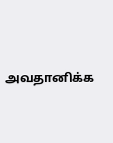அவதானிக்க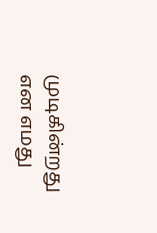முடிகின்றது என எமது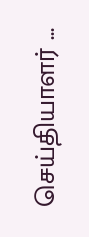செய்தியாளர் ...